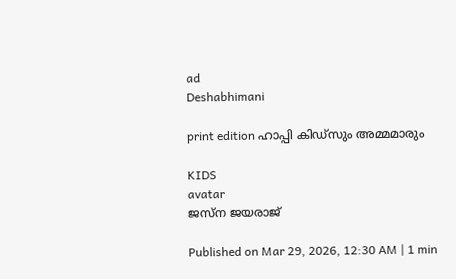ad
Deshabhimani

print edition ഹാപ്പി കിഡ്‌സും അമ്മമാരും

KIDS
avatar
ജസ്‌ന ജയരാജ്‌

Published on Mar 29, 2026, 12:30 AM | 1 min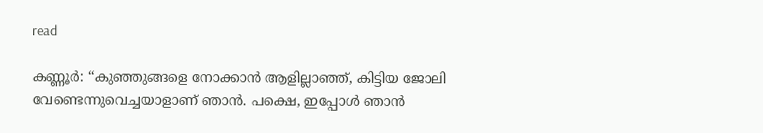read

കണ്ണൂർ: ‘‘കുഞ്ഞുങ്ങളെ നോക്കാൻ ആളില്ലാഞ്ഞ്‌, കിട്ടിയ ജോലി വേണ്ടെന്നുവെച്ചയാളാണ്‌ ഞാൻ. പക്ഷെ, ഇപ്പോൾ ഞാൻ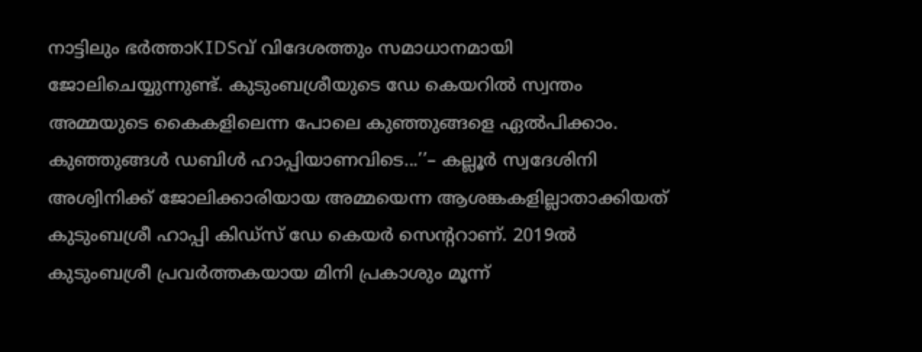നാട്ടിലും ഭർത്താKIDSവ്‌ വിദേശത്തും സമാധാനമായി ജോലിചെയ്യുന്നുണ്ട്‌. കുടുംബശ്രീയുടെ ഡേ കെയറിൽ സ്വന്തം അമ്മയുടെ കൈകളിലെന്ന പോലെ കുഞ്ഞുങ്ങളെ ഏൽപിക്കാം. കുഞ്ഞുങ്ങൾ ഡബിൾ ഹാപ്പിയാണവിടെ...’’– കല്ലൂർ സ്വദേശിനി അശ്വിനിക്ക്‌ ജോലിക്കാരിയായ അമ്മയെന്ന ആശങ്കകളില്ലാതാക്കിയത്‌ കുടുംബശ്രീ ഹാപ്പി കിഡ്‌സ്‌ ഡേ കെയർ സെന്ററാണ്‌. 2019ൽ കുടുംബശ്രീ പ്രവർത്തകയായ മിനി പ്രകാശും മൂന്ന്‌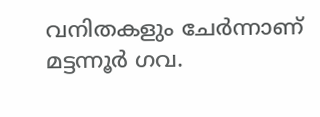വനിതകളും ചേർന്നാണ്‌ മട്ടന്നൂർ ഗവ.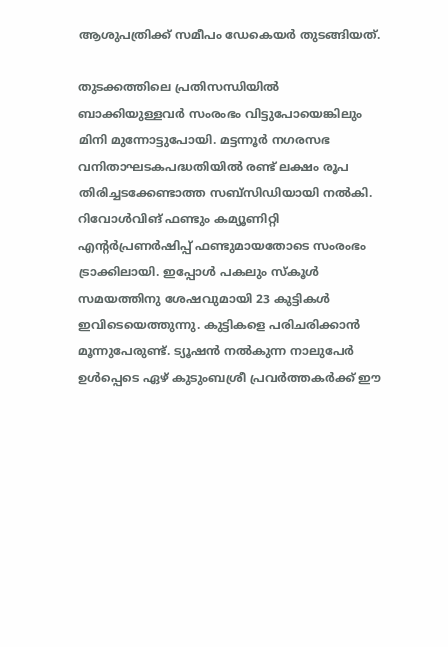ആശുപത്രിക്ക്‌ സമീപം ഡേകെയർ തുടങ്ങിയത്‌.

തുടക്കത്തിലെ പ്രതിസന്ധിയിൽ ബാക്കിയുള്ളവർ സംരംഭം വിട്ടുപോയെങ്കിലും മിനി മുന്നോട്ടുപോയി. മട്ടന്നൂർ നഗരസഭ വനിതാഘടകപദ്ധതിയിൽ രണ്ട്‌ ലക്ഷം രൂപ തിരിച്ചടക്കേണ്ടാത്ത സബ്‌സിഡിയായി നൽകി. റിവോൾവിങ്‌ ഫണ്ടും കമ്യൂണിറ്റി എന്റർപ്രണർഷിപ്പ്‌ ഫണ്ടുമായതോടെ സംരംഭം ട്രാക്കിലായി. ഇപ്പോൾ പകലും സ്‌കൂൾ സമയത്തിനു ശേഷവുമായി 23 കുട്ടികൾ ഇവിടെയെത്തുന്നു. കുട്ടികളെ പരിചരിക്കാൻ മൂന്നുപേരുണ്ട്‌. ട്യൂഷൻ നൽകുന്ന നാലുപേർ ഉൾപ്പെടെ ഏഴ്‌ കുടുംബശ്രീ പ്രവർത്തകർക്ക്‌ ഇ‍ൗ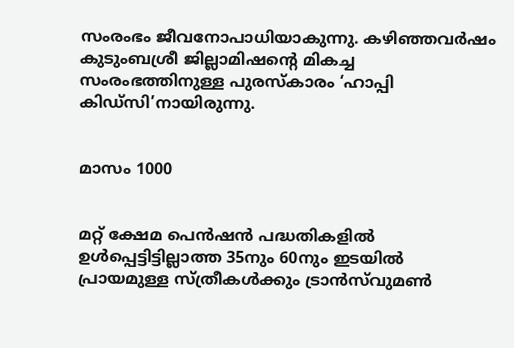സംരംഭം ജീവനോപാധിയാകുന്നു. കഴിഞ്ഞവർഷം കുടുംബശ്രീ ജില്ലാമിഷന്റെ മികച്ച സംരംഭത്തിനുള്ള പുരസ്‌കാരം ‘ഹാപ്പി കിഡ്‌സി’നായിരുന്നു.


മാസം 1000


മറ്റ്‌ ക്ഷേമ പെൻഷൻ പദ്ധതികളിൽ ഉൾപ്പെട്ടിട്ടില്ലാത്ത 35നും 60നും ഇടയിൽ പ്രായമുള്ള സ്ത്രീകൾക്കും ട്രാൻസ്‌വുമൺ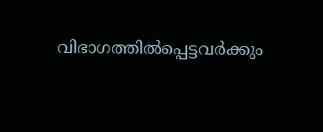വിഭാഗത്തിൽപ്പെട്ടവർക്കും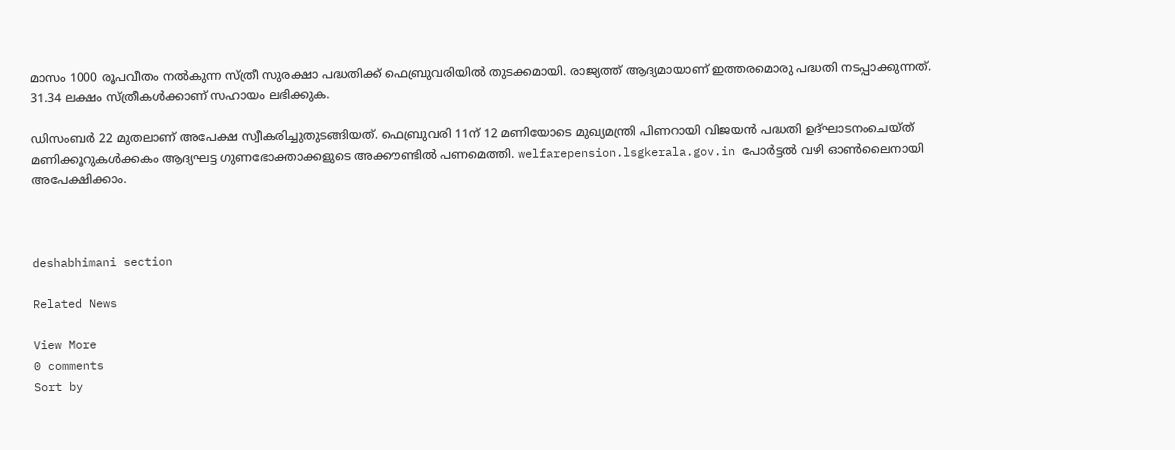മാസം 1000 രൂപവീതം നൽകുന്ന സ്ത്രീ സുരക്ഷാ പദ്ധതിക്ക് ഫെബ്രുവരിയിൽ തുടക്കമായി. രാജ്യത്ത് ആദ്യമായാണ് ഇത്തരമൊരു പദ്ധതി നടപ്പാക്കുന്നത്. 31.34 ലക്ഷം സ്ത്രീകൾക്കാണ്‌ സഹായം ലഭിക്കുക.

ഡിസംബർ 22 മുതലാണ്‌ അപേക്ഷ സ്വീകരിച്ചുതുടങ്ങിയത്‌. ഫെബ്രുവരി 11ന്‌ 12 മണിയോടെ മുഖ്യമന്ത്രി പിണറായി വിജയൻ പദ്ധതി ഉദ്ഘാടനംചെയ്‌ത്‌ മണിക്കൂറുകൾക്കകം ആദ്യഘട്ട ഗുണഭോക്താക്കളുടെ അക്കൗണ്ടിൽ പണമെത്തി. welfarepension.lsgkerala.gov.in പോർട്ടൽ വഴി ഓൺലൈനായി അപേക്ഷിക്കാം.



deshabhimani section

Related News

View More
0 comments
Sort by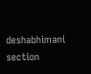deshabhimani section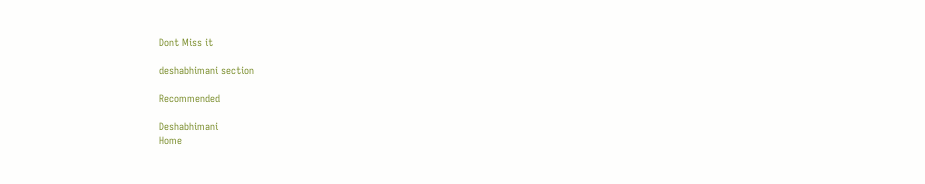Dont Miss it

deshabhimani section

Recommended

Deshabhimani
Home